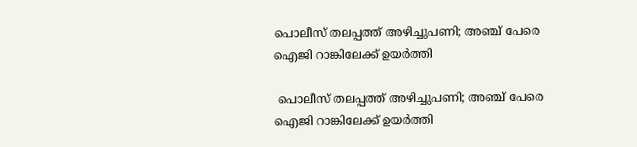പൊലീസ് തലപ്പത്ത് അഴിച്ചുപണി; അഞ്ച് പേരെ ഐജി റാങ്കിലേക്ക് ഉയര്‍ത്തി

 പൊലീസ് തലപ്പത്ത് അഴിച്ചുപണി; അഞ്ച് പേരെ ഐജി റാങ്കിലേക്ക് ഉയര്‍ത്തി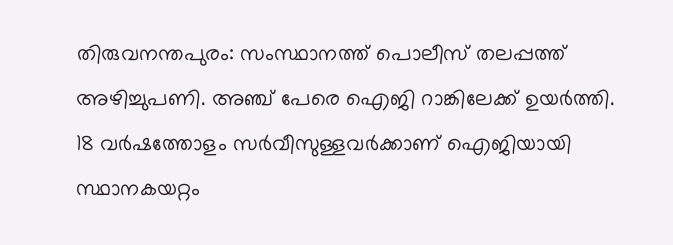തിരുവനന്തപുരം: സംസ്ഥാനത്ത് പൊലീസ് തലപ്പത്ത് അഴിച്ചുപണി. അഞ്ച് പേരെ ഐജി റാങ്കിലേക്ക് ഉയര്‍ത്തി. 18 വര്‍ഷത്തോളം സര്‍വീസുള്ളവര്‍ക്കാണ് ഐജിയായി സ്ഥാനകയറ്റം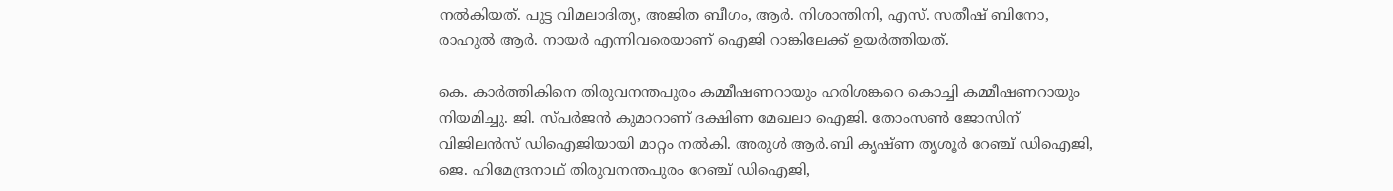നല്‍കിയത്. പുട്ട വിമലാദിത്യ, അജിത ബീഗം, ആര്‍. നിശാന്തിനി, എസ്. സതീഷ് ബിനോ, രാഹുല്‍ ആര്‍. നായര്‍ എന്നിവരെയാണ് ഐജി റാങ്കിലേക്ക് ഉയര്‍ത്തിയത്.

കെ. കാര്‍ത്തികിനെ തിരുവനന്തപുരം കമ്മീഷണറായും ഹരിശങ്കറെ കൊച്ചി കമ്മീഷണറായും നിയമിച്ചു. ജി. സ്പര്‍ജന്‍ കുമാറാണ് ദക്ഷിണ മേഖലാ ഐജി. തോംസണ്‍ ജോസിന് വിജിലന്‍സ് ഡിഐജിയായി മാറ്റം നല്‍കി. അരുള്‍ ആര്‍.ബി കൃഷ്ണ തൃശൂര്‍ റേഞ്ച് ഡിഐജി, ജെ. ഹിമേന്ദ്രനാഥ് തിരുവനന്തപുരം റേഞ്ച് ഡിഐജി,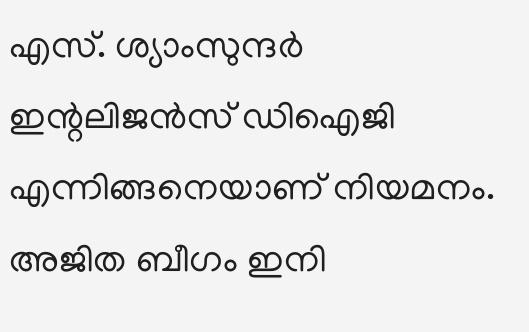എസ്. ശ്യാംസുന്ദര്‍ ഇന്റലിജന്‍സ് ഡിഐജി എന്നിങ്ങനെയാണ് നിയമനം. അജിത ബീഗം ഇനി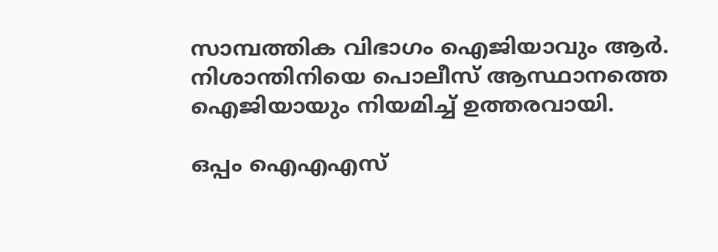സാമ്പത്തിക വിഭാഗം ഐജിയാവും ആര്‍. നിശാന്തിനിയെ പൊലീസ് ആസ്ഥാനത്തെ ഐജിയായും നിയമിച്ച് ഉത്തരവായി.

ഒപ്പം ഐഎഎസ്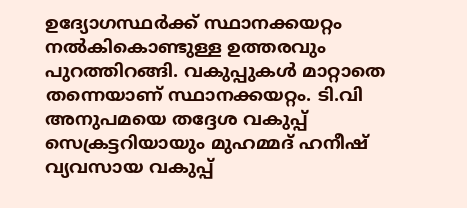ഉദ്യോഗസ്ഥര്‍ക്ക് സ്ഥാനക്കയറ്റം നല്‍കികൊണ്ടുള്ള ഉത്തരവും പുറത്തിറങ്ങി. വകുപ്പുകള്‍ മാറ്റാതെ തന്നെയാണ് സ്ഥാനക്കയറ്റം. ടി.വി അനുപമയെ തദ്ദേശ വകുപ്പ് സെക്രട്ടറിയായും മുഹമ്മദ് ഹനീഷ് വ്യവസായ വകുപ്പ്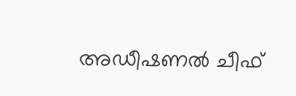അഡീഷണല്‍ ചീഫ്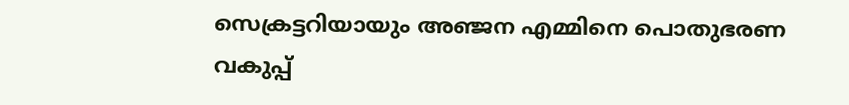സെക്രട്ടറിയായും അഞ്ജന എമ്മിനെ പൊതുഭരണ വകുപ്പ്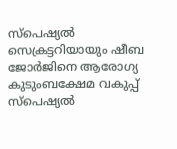സ്‌പെഷ്യല്‍ സെക്രട്ടറിയായും ഷീബ ജോര്‍ജിനെ ആരോഗ്യ കുടുംബക്ഷേമ വകുപ്പ് സ്‌പെഷ്യല്‍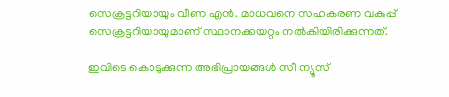സെക്രട്ടറിയായും വീണ എന്‍. മാധവനെ സഹകരണ വകുപ്പ് സെക്രട്ടറിയായുമാണ് സ്ഥാനക്കയറ്റം നല്‍കിയിരിക്കുന്നത്.

ഇവിടെ കൊടുക്കുന്ന അഭിപ്രായങ്ങള്‍ സീ ന്യൂസ്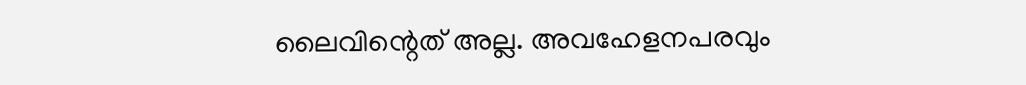ലൈവിന്റെത് അല്ല. അവഹേളനപരവും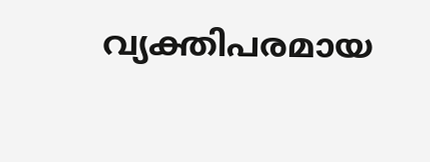വ്യക്തിപരമായ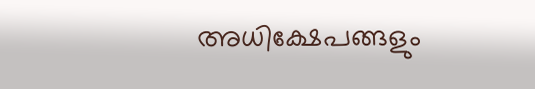അധിക്ഷേപങ്ങളും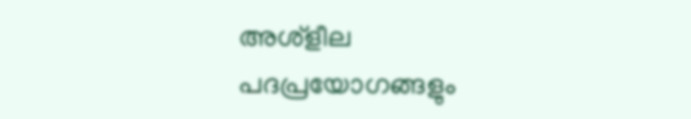അശ്‌ളീല പദപ്രയോഗങ്ങളും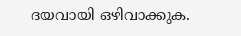ദയവായി ഒഴിവാക്കുക.